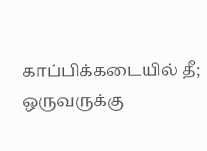காப்பிக்கடையில் தீ; ஒருவருக்கு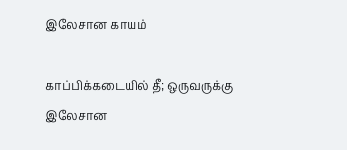இலேசான காயம்

காப்பிக்கடையில் தீ; ஒருவருக்கு இலேசான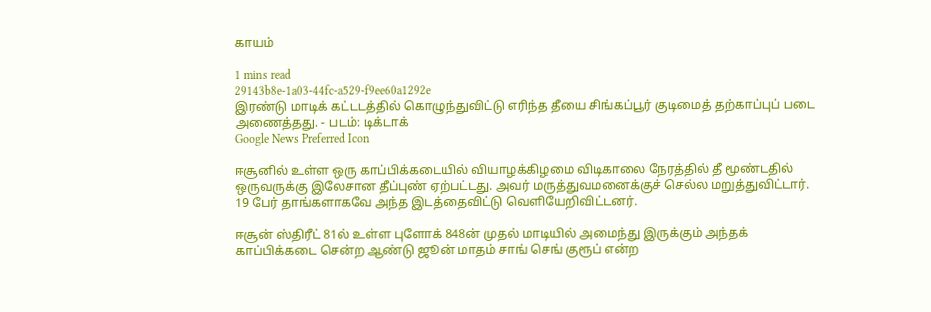காயம்

1 mins read
29143b8e-1a03-44fc-a529-f9ee60a1292e
இரண்டு மாடிக் கட்டடத்தில் கொழுந்துவிட்டு எரிந்த தீயை சிங்கப்பூர் குடிமைத் தற்காப்புப் படை அணைத்தது. - படம்: டிக்டாக்
Google News Preferred Icon

ஈசூனில் உள்ள ஒரு காப்பிக்கடையில் வியாழக்கிழமை விடிகாலை நேரத்தில் தீ மூண்டதில் ஒருவருக்கு இலேசான தீப்புண் ஏற்பட்டது. அவர் மருத்துவமனைக்குச் செல்ல மறுத்துவிட்டார். 19 பேர் தாங்களாகவே அந்த இடத்தைவிட்டு வெளியேறிவிட்டனர்.

ஈசூன் ஸ்திரீட் 81ல் உள்ள புளோக் 848ன் முதல் மாடியில் அமைந்து இருக்கும் அந்தக் காப்பிக்கடை சென்ற ஆண்டு ஜூன் மாதம் சாங் செங் குரூப் என்ற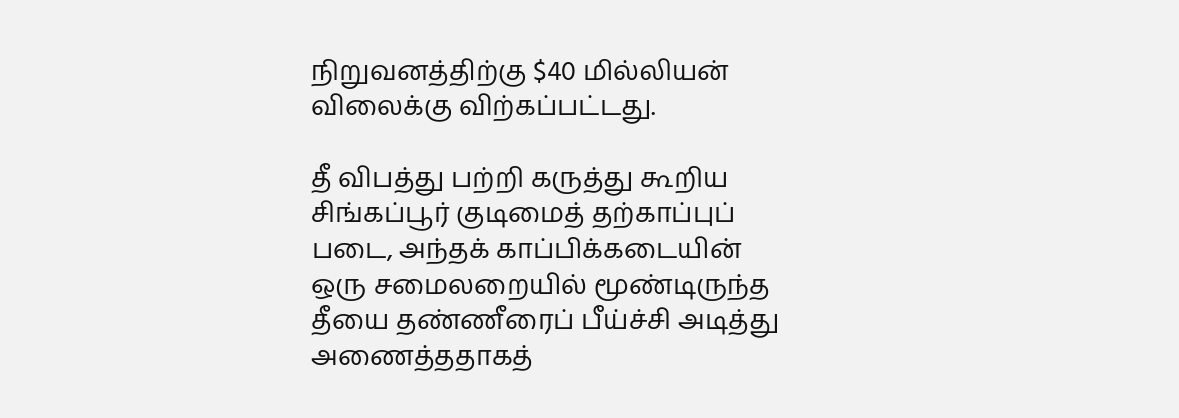நிறுவனத்திற்கு $40 மில்லியன் விலைக்கு விற்கப்பட்டது.

தீ விபத்து பற்றி கருத்து கூறிய சிங்கப்பூர் குடிமைத் தற்காப்புப் படை, அந்தக் காப்பிக்கடையின் ஒரு சமைலறையில் மூண்டிருந்த தீயை தண்ணீரைப் பீய்ச்சி அடித்து அணைத்ததாகத்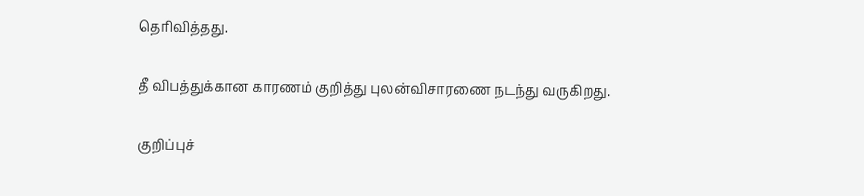தெரிவித்தது.

தீ விபத்துக்கான காரணம் குறித்து புலன்விசாரணை நடந்து வருகிறது.

குறிப்புச்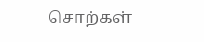சொற்கள்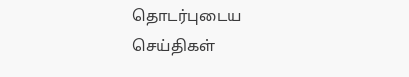தொடர்புடைய செய்திகள்